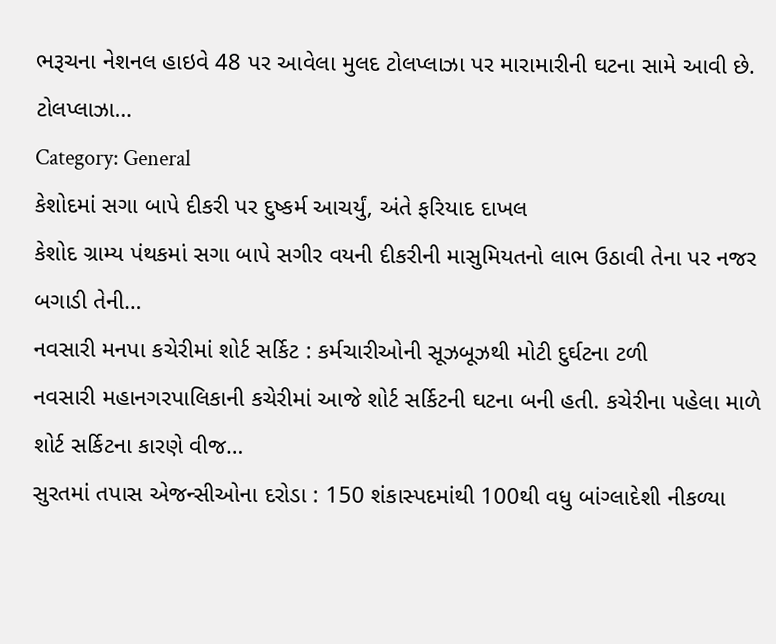ભરૂચના નેશનલ હાઇવે 48 પર આવેલા મુલદ ટોલપ્લાઝા પર મારામારીની ઘટના સામે આવી છે. ટોલપ્લાઝા…
Category: General
કેશોદમાં સગા બાપે દીકરી પર દુષ્કર્મ આચર્યું, અંતે ફરિયાદ દાખલ
કેશોદ ગ્રામ્ય પંથકમાં સગા બાપે સગીર વયની દીકરીની માસુમિયતનો લાભ ઉઠાવી તેના પર નજર બગાડી તેની…
નવસારી મનપા કચેરીમાં શોર્ટ સર્કિટ : કર્મચારીઓની સૂઝબૂઝથી મોટી દુર્ઘટના ટળી
નવસારી મહાનગરપાલિકાની કચેરીમાં આજે શોર્ટ સર્કિટની ઘટના બની હતી. કચેરીના પહેલા માળે શોર્ટ સર્કિટના કારણે વીજ…
સુરતમાં તપાસ એજન્સીઓના દરોડા : 150 શંકાસ્પદમાંથી 100થી વધુ બાંગ્લાદેશી નીકળ્યા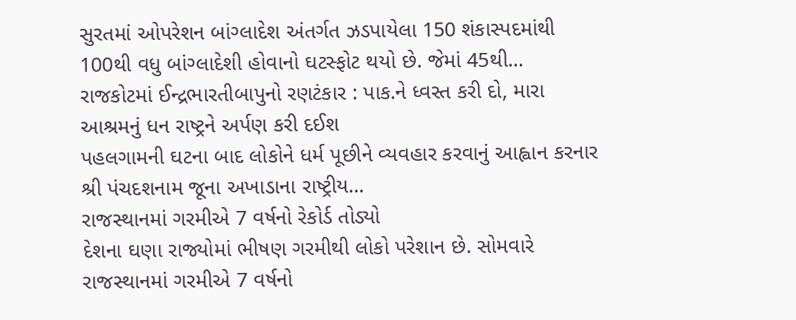સુરતમાં ઓપરેશન બાંગ્લાદેશ અંતર્ગત ઝડપાયેલા 150 શંકાસ્પદમાંથી 100થી વધુ બાંગ્લાદેશી હોવાનો ઘટસ્ફોટ થયો છે. જેમાં 45થી…
રાજકોટમાં ઈન્દ્રભારતીબાપુનો રણટંકાર : પાક.ને ધ્વસ્ત કરી દો, મારા આશ્રમનું ધન રાષ્ટ્રને અર્પણ કરી દઈશ
પહલગામની ઘટના બાદ લોકોને ધર્મ પૂછીને વ્યવહાર કરવાનું આહ્વાન કરનાર શ્રી પંચદશનામ જૂના અખાડાના રાષ્ટ્રીય…
રાજસ્થાનમાં ગરમીએ 7 વર્ષનો રેકોર્ડ તોડ્યો
દેશના ઘણા રાજ્યોમાં ભીષણ ગરમીથી લોકો પરેશાન છે. સોમવારે રાજસ્થાનમાં ગરમીએ 7 વર્ષનો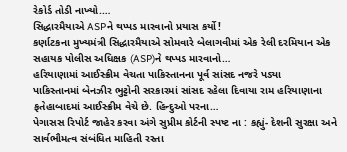રેકોર્ડ તોડી નાખ્યો.…
સિદ્ધારમૈયાએ ASPને થપ્પડ મારવાનો પ્રયાસ કર્યો!
કર્ણાટકના મુખ્યમંત્રી સિદ્ધારમૈયાએ સોમવારે બેલાગવીમાં એક રેલી દરમિયાન એક સહાયક પોલીસ અધિક્ષક (ASP)ને થપ્પડ મારવાનો…
હરિયાણામાં આઈસ્ક્રીમ વેચતા પાકિસ્તાનના પૂર્વ સાંસદ નજરે પડ્યા
પાકિસ્તાનમાં બેનઝીર ભુટ્ટોની સરકારમાં સાંસદ રહેલા દિવાયા રામ હરિયાણાના ફતેહાબાદમાં આઈસ્ક્રીમ વેચે છે. હિન્દુઓ પરના…
પેગાસસ રિપોર્ટ જાહેર કરવા અંગે સુપ્રીમ કોર્ટની સ્પષ્ટ ના : કહ્યું- દેશની સુરક્ષા અને સાર્વભૌમત્વ સંબંધિત માહિતી રસ્તા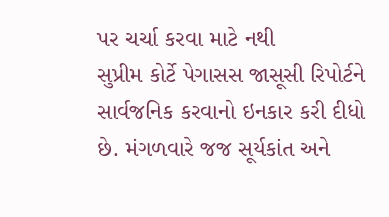પર ચર્ચા કરવા માટે નથી
સુપ્રીમ કોર્ટે પેગાસસ જાસૂસી રિપોર્ટને સાર્વજનિક કરવાનો ઇનકાર કરી દીધો છે. મંગળવારે જજ સૂર્યકાંત અને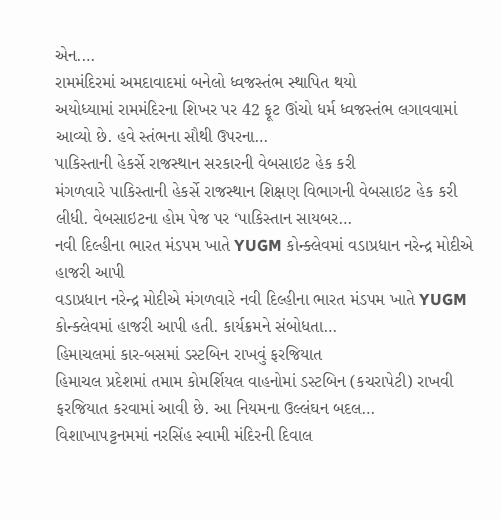એન.…
રામમંદિરમાં અમદાવાદમાં બનેલો ધ્વજસ્તંભ સ્થાપિત થયો
અયોધ્યામાં રામમંદિરના શિખર પર 42 ફૂટ ઊંચો ધર્મ ધ્વજસ્તંભ લગાવવામાં આવ્યો છે. હવે સ્તંભના સૌથી ઉપરના…
પાકિસ્તાની હેકર્સે રાજસ્થાન સરકારની વેબસાઇટ હેક કરી
મંગળવારે પાકિસ્તાની હેકર્સે રાજસ્થાન શિક્ષણ વિભાગની વેબસાઇટ હેક કરી લીધી. વેબસાઇટના હોમ પેજ પર ‘પાકિસ્તાન સાયબર…
નવી દિલ્હીના ભારત મંડપમ ખાતે YUGM કોન્ક્લેવમાં વડાપ્રધાન નરેન્દ્ર મોદીએ હાજરી આપી
વડાપ્રધાન નરેન્દ્ર મોદીએ મંગળવારે નવી દિલ્હીના ભારત મંડપમ ખાતે YUGM કોન્ક્લેવમાં હાજરી આપી હતી. કાર્યક્રમને સંબોધતા…
હિમાચલમાં કાર-બસમાં ડસ્ટબિન રાખવું ફરજિયાત
હિમાચલ પ્રદેશમાં તમામ કોમર્શિયલ વાહનોમાં ડસ્ટબિન (કચરાપેટી) રાખવી ફરજિયાત કરવામાં આવી છે. આ નિયમના ઉલ્લંઘન બદલ…
વિશાખાપટ્ટનમમાં નરસિંહ સ્વામી મંદિરની દિવાલ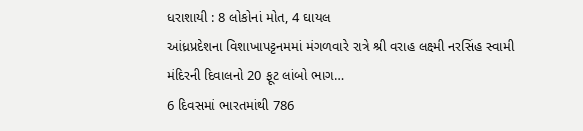ધરાશાયી : 8 લોકોનાં મોત, 4 ઘાયલ
આંધ્રપ્રદેશના વિશાખાપટ્ટનમમાં મંગળવારે રાત્રે શ્રી વરાહ લક્ષ્મી નરસિંહ સ્વામી મંદિરની દિવાલનો 20 ફૂટ લાંબો ભાગ…
6 દિવસમાં ભારતમાંથી 786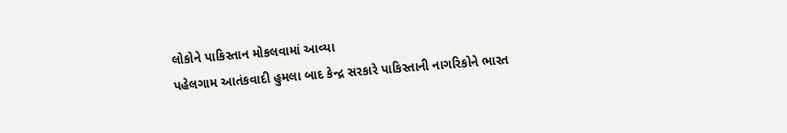લોકોને પાકિસ્તાન મોકલવામાં આવ્યા
પહેલગામ આતંકવાદી હુમલા બાદ કેન્દ્ર સરકારે પાકિસ્તાની નાગરિકોને ભારત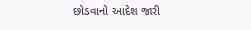છોડવાનો આદેશ જારી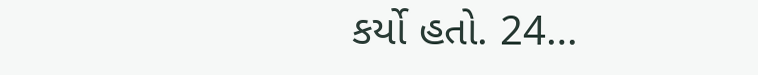કર્યો હતો. 24…